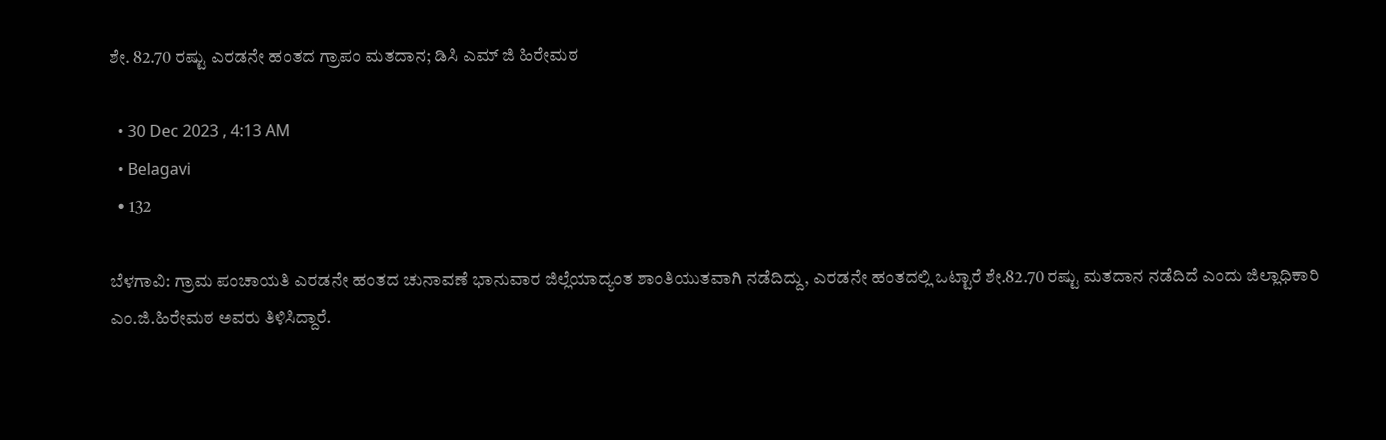ಶೇ. 82.70 ರಷ್ಟು ಎರಡನೇ ಹಂತದ ಗ್ರಾಪಂ ಮತದಾನ; ಡಿಸಿ ಎಮ್ ಜಿ ಹಿರೇಮಠ

  • 30 Dec 2023 , 4:13 AM
  • Belagavi
  • 132

ಬೆಳಗಾವಿ: ಗ್ರಾಮ ಪಂಚಾಯತಿ ಎರಡನೇ ಹಂತದ ಚುನಾವಣೆ ಭಾನುವಾರ ಜಿಲ್ಲೆಯಾದ್ಯಂತ ಶಾಂತಿಯುತವಾಗಿ ನಡೆದಿದ್ದು, ಎರಡನೇ ಹಂತದಲ್ಲಿ ಒಟ್ಟಾರೆ ಶೇ.82.70 ರಷ್ಟು ಮತದಾನ ನಡೆದಿದೆ ಎಂದು ಜಿಲ್ಲಾಧಿಕಾರಿ ಎಂ.ಜಿ.ಹಿರೇಮಠ ಅವರು ತಿಳಿಸಿದ್ದಾರೆ.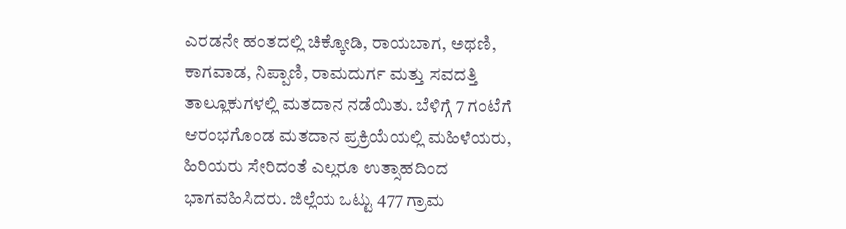ಎರಡನೇ ಹಂತದಲ್ಲಿ ಚಿಕ್ಕೋಡಿ, ರಾಯಬಾಗ, ಅಥಣಿ, ಕಾಗವಾಡ, ನಿಪ್ಪಾಣಿ, ರಾಮದುರ್ಗ ಮತ್ತು ಸವದತ್ತಿ ತಾಲ್ಲೂಕುಗಳಲ್ಲಿ ಮತದಾನ ನಡೆಯಿತು. ಬೆಳಿಗ್ಗೆ 7 ಗಂಟೆಗೆ ಆರಂಭಗೊಂಡ ಮತದಾನ ಪ್ರಕ್ರಿಯೆಯಲ್ಲಿ ಮಹಿಳೆಯರು, ಹಿರಿಯರು ಸೇರಿದಂತೆ ಎಲ್ಲರೂ ಉತ್ಸಾಹದಿಂದ ಭಾಗವಹಿಸಿದರು. ಜಿಲ್ಲೆಯ ಒಟ್ಟು 477 ಗ್ರಾಮ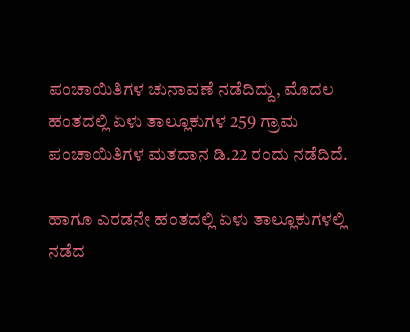ಪಂಚಾಯಿತಿಗಳ ಚುನಾವಣೆ ನಡೆದಿದ್ದು, ಮೊದಲ ಹಂತದಲ್ಲಿ ಏಳು ತಾಲ್ಲೂಕುಗಳ 259 ಗ್ರಾಮ ಪಂಚಾಯಿತಿಗಳ ಮತದಾನ ಡಿ.22 ರಂದು ನಡೆದಿದೆ.

ಹಾಗೂ ಎರಡನೇ ಹಂತದಲ್ಲಿ ಏಳು ತಾಲ್ಲೂಕುಗಳಲ್ಲಿ ನಡೆದ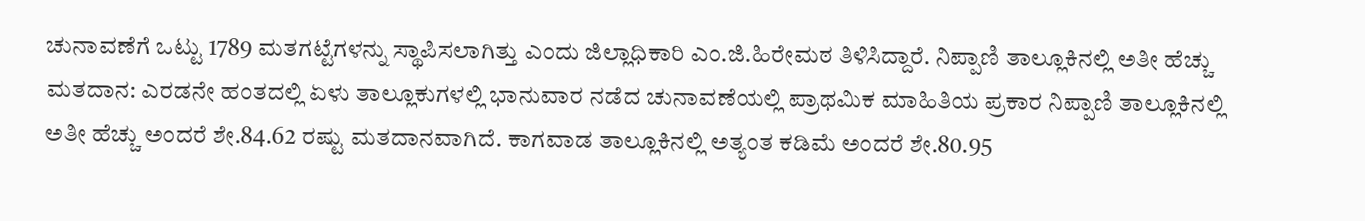ಚುನಾವಣೆಗೆ ಒಟ್ಟು 1789 ಮತಗಟ್ಟೆಗಳನ್ನು ಸ್ಥಾಪಿಸಲಾಗಿತ್ತು ಎಂದು ಜಿಲ್ಲಾಧಿಕಾರಿ ಎಂ.ಜಿ.ಹಿರೇಮಠ ತಿಳಿಸಿದ್ದಾರೆ. ನಿಪ್ಪಾಣಿ ತಾಲ್ಲೂಕಿನಲ್ಲಿ ಅತೀ ಹೆಚ್ಚು ಮತದಾನ: ಎರಡನೇ ಹಂತದಲ್ಲಿ ಏಳು ತಾಲ್ಲೂಕುಗಳಲ್ಲಿ ಭಾನುವಾರ ನಡೆದ ಚುನಾವಣೆಯಲ್ಲಿ ಪ್ರಾಥಮಿಕ ಮಾಹಿತಿಯ ಪ್ರಕಾರ ನಿಪ್ಪಾಣಿ ತಾಲ್ಲೂಕಿನಲ್ಲಿ ಅತೀ ಹೆಚ್ಚು ಅಂದರೆ ಶೇ.84.62 ರಷ್ಟು ಮತದಾನವಾಗಿದೆ. ಕಾಗವಾಡ ತಾಲ್ಲೂಕಿನಲ್ಲಿ ಅತ್ಯಂತ ಕಡಿಮೆ‌ ಅಂದರೆ ಶೇ.80.95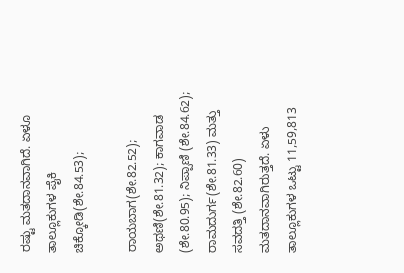ರಷ್ಟು ಮತದಾನವಾಗಿದೆ. ಏಳೂ ತಾಲ್ಲೂಕುಗಳ ಪೈಕಿ ಚಿಕ್ಕೋಡಿ(ಶೇ.84.53);

ರಾಯಬಾಗ(ಶೇ.82.52); ಅಥಣಿ(ಶೇ.81.32); ಕಾಗವಾಡ (ಶೇ.80.95); ನಿಪ್ಪಾಣಿ (ಶೇ.84.62); ರಾಮದುರ್ಗ(ಶೇ.81.33) ಮತ್ತು ಸವದತ್ತಿ (ಶೇ.82.60) ಮತದಾನವಾಗಿರುತ್ತದೆ. ಏಳು ತಾಲ್ಲೂಕುಗಳ ಒಟ್ಟು 11,59,813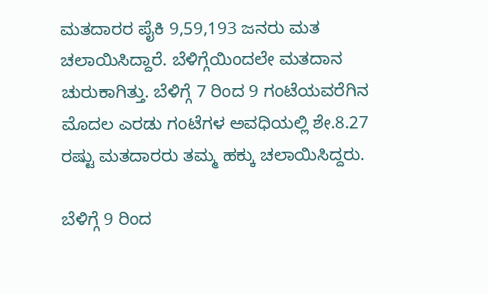ಮತದಾರರ ಪೈಕಿ 9,59,193 ಜನರು ಮತ ಚಲಾಯಿಸಿದ್ದಾರೆ. ಬೆಳಿಗ್ಗೆಯಿಂದಲೇ ಮತದಾನ ಚುರುಕಾಗಿತ್ತು. ಬೆಳಿಗ್ಗೆ 7 ರಿಂದ 9 ಗಂಟೆಯವರೆಗಿನ ಮೊದಲ ಎರಡು ಗಂಟೆಗಳ ಅವಧಿಯಲ್ಲಿ ಶೇ.8.27 ರಷ್ಟು ಮತದಾರರು ತಮ್ಮ ಹಕ್ಕು ಚಲಾಯಿಸಿದ್ದರು.

ಬೆಳಿಗ್ಗೆ 9 ರಿಂದ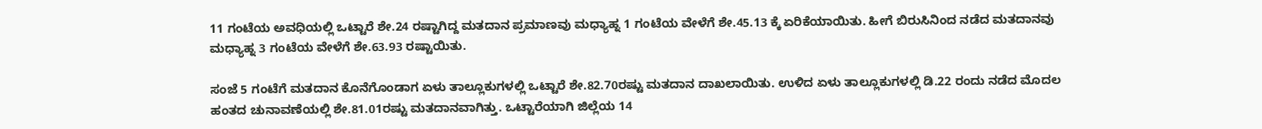11 ಗಂಟೆಯ ಅವಧಿಯಲ್ಲಿ ಒಟ್ಟಾರೆ ಶೇ.24 ರಷ್ಟಾಗಿದ್ದ ಮತದಾನ ಪ್ರಮಾಣವು ಮಧ್ಯಾಹ್ನ 1 ಗಂಟೆಯ ವೇಳೆಗೆ ಶೇ.45.13 ಕ್ಕೆ ಏರಿಕೆಯಾಯಿತು. ಹೀಗೆ ಬಿರುಸಿನಿಂದ ನಡೆದ ಮತದಾನವು ಮಧ್ಯಾಹ್ನ 3 ಗಂಟೆಯ ವೇಳೆಗೆ ಶೇ.63.93 ರಷ್ಟಾಯಿತು.

ಸಂಜೆ 5 ಗಂಟೆಗೆ ಮತದಾನ ಕೊನೆಗೊಂಡಾಗ ಏಳು ತಾಲ್ಲೂಕುಗಳಲ್ಲಿ ಒಟ್ಟಾರೆ ಶೇ.82.70ರಷ್ಟು ಮತದಾನ ದಾಖಲಾಯಿತು. ಉಳಿದ ಏಳು ತಾಲ್ಲೂಕುಗಳಲ್ಲಿ ಡಿ.22 ರಂದು ನಡೆದ ಮೊದಲ ಹಂತದ ಚುನಾವಣೆಯಲ್ಲಿ ಶೇ.81.01ರಷ್ಟು ಮತದಾನವಾಗಿತ್ತು. ಒಟ್ಟಾರೆಯಾಗಿ ಜಿಲ್ಲೆಯ 14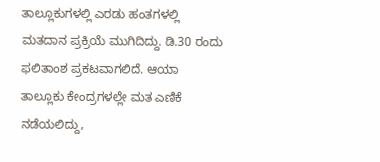ತಾಲ್ಲೂಕುಗಳಲ್ಲಿ ಎರಡು ಹಂತಗಳಲ್ಲಿ ಮತದಾನ ಪ್ರಕ್ರಿಯೆ ಮುಗಿದಿದ್ದು. ಡಿ.30 ರಂದು ಫಲಿತಾಂಶ ಪ್ರಕಟವಾಗಲಿದೆ. ಆಯಾ ತಾಲ್ಲೂಕು ಕೇಂದ್ರಗಳಲ್ಲೇ ಮತ ಎಣಿಕೆ ನಡೆಯಲಿದ್ದು,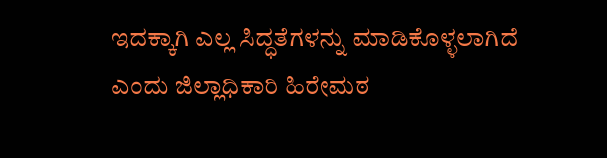ಇದಕ್ಕಾಗಿ ಎಲ್ಲ ಸಿದ್ಧತೆಗಳನ್ನು ಮಾಡಿಕೊಳ್ಳಲಾಗಿದೆ ಎಂದು ಜಿಲ್ಲಾಧಿಕಾರಿ ಹಿರೇಮಠ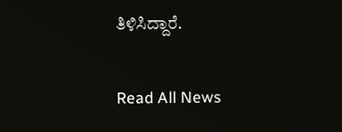ತಿಳಿಸಿದ್ದಾರೆ.

Read All News